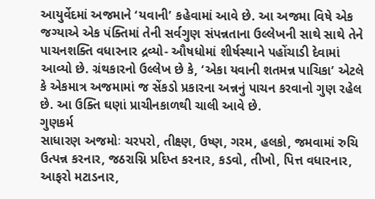આયુર્વેદમાં અજમાને ‘યવાની’ કહેવામાં આવે છે. આ અજમા વિષે એક જગ્યાએ એક પંક્તિમાં તેની સર્વગુણ સંપન્નતાના ઉલ્લેખની સાથે સાથે તેને પાચનશક્તિ વધારનાર દ્રવ્યો- ઔષધોમાં શીર્ષસ્થાને પહોંચાડી દેવામાં આવ્યો છે. ગ્રંથકારનો ઉલ્લેખ છે કે, ‘એકા યવાની શતમન્ન પાચિકા’ એટલે કે એકમાત્ર અજમામાં જ સેંકડો પ્રકારના અન્નનું પાચન કરવાનો ગુણ રહેલ છે. આ ઉક્તિ ઘણાં પ્રાચીનકાળથી ચાલી આવે છે.
ગુણકર્મ
સાધારણ અજમોઃ ચરપરો, તીક્ષ્ણ, ઉષ્ણ, ગરમ, હલકો, જમવામાં રુચિ ઉત્પન્ન કરનાર, જઠરાગ્નિ પ્રદિપ્ત કરનાર, કડવો, તીખો, પિત્ત વધારનાર, આફરો મટાડનાર,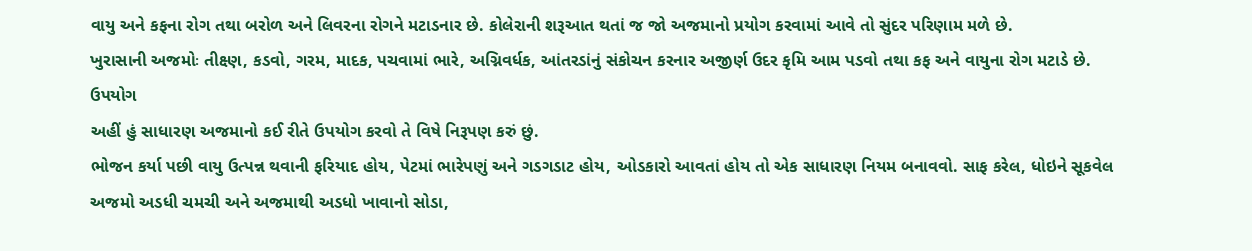વાયુ અને કફના રોગ તથા બરોળ અને લિવરના રોગને મટાડનાર છે. કોલેરાની શરૂઆત થતાં જ જો અજમાનો પ્રયોગ કરવામાં આવે તો સુંદર પરિણામ મળે છે.
ખુરાસાની અજમોઃ તીક્ષ્ણ, કડવો, ગરમ, માદક, પચવામાં ભારે, અગ્નિવર્ધક, આંતરડાંનું સંકોચન કરનાર અજીર્ણ ઉદર કૃમિ આમ પડવો તથા કફ અને વાયુના રોગ મટાડે છે.
ઉપયોગ
અહીં હું સાધારણ અજમાનો કઈ રીતે ઉપયોગ કરવો તે વિષે નિરૂપણ કરું છું.
ભોજન કર્યા પછી વાયુ ઉત્પન્ન થવાની ફરિયાદ હોય, પેટમાં ભારેપણું અને ગડગડાટ હોય, ઓડકારો આવતાં હોય તો એક સાધારણ નિયમ બનાવવો. સાફ કરેલ, ધોઇને સૂકવેલ અજમો અડધી ચમચી અને અજમાથી અડધો ખાવાનો સોડા,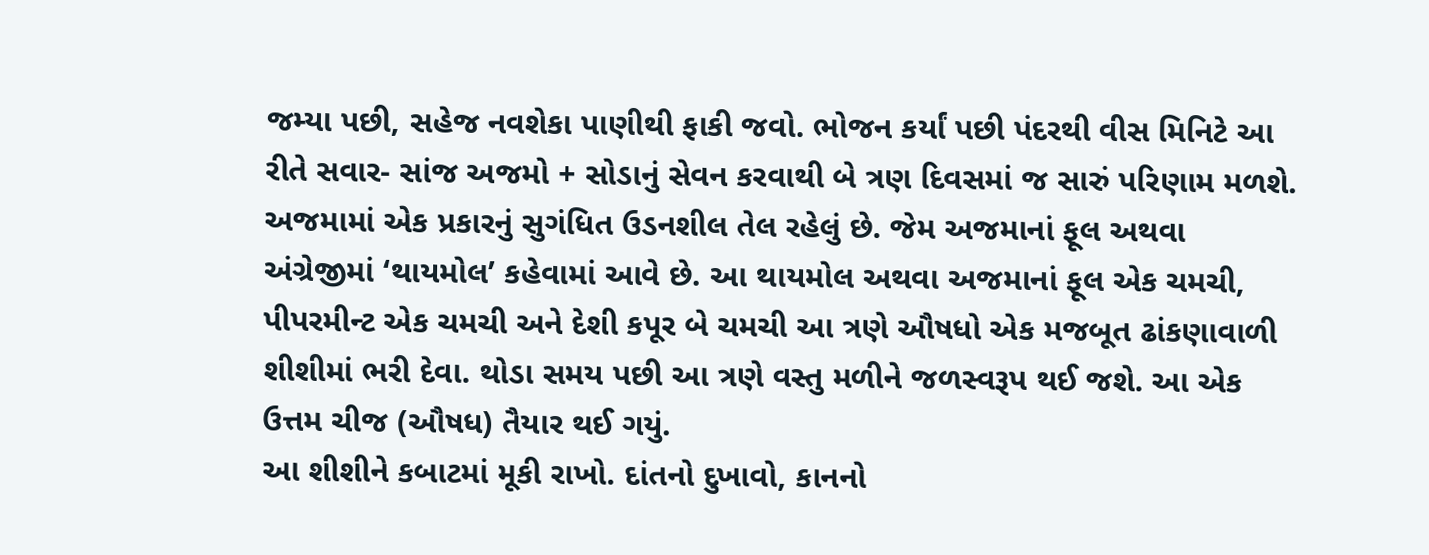જમ્યા પછી, સહેજ નવશેકા પાણીથી ફાકી જવો. ભોજન કર્યાં પછી પંદરથી વીસ મિનિટે આ રીતે સવાર- સાંજ અજમો + સોડાનું સેવન કરવાથી બે ત્રણ દિવસમાં જ સારું પરિણામ મળશે.
અજમામાં એક પ્રકારનું સુગંધિત ઉડનશીલ તેલ રહેલું છે. જેમ અજમાનાં ફૂલ અથવા અંગ્રેજીમાં ‘થાયમોલ’ કહેવામાં આવે છે. આ થાયમોલ અથવા અજમાનાં ફૂલ એક ચમચી, પીપરમીન્ટ એક ચમચી અને દેશી કપૂર બે ચમચી આ ત્રણે ઔષધો એક મજબૂત ઢાંકણાવાળી શીશીમાં ભરી દેવા. થોડા સમય પછી આ ત્રણે વસ્તુ મળીને જળસ્વરૂપ થઈ જશે. આ એક ઉત્તમ ચીજ (ઔષધ) તૈયાર થઈ ગયું.
આ શીશીને કબાટમાં મૂકી રાખો. દાંતનો દુખાવો, કાનનો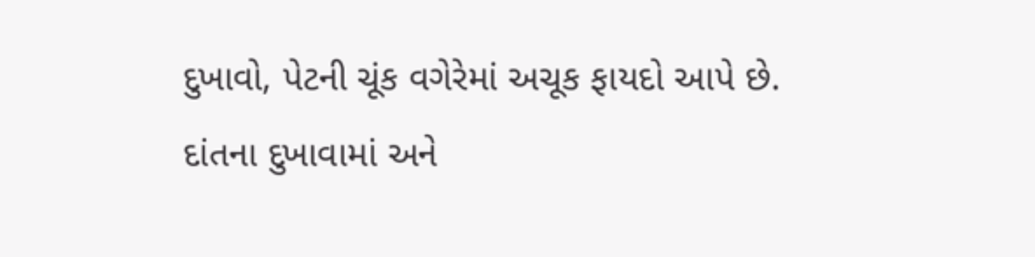દુખાવો, પેટની ચૂંક વગેરેમાં અચૂક ફાયદો આપે છે. દાંતના દુખાવામાં અને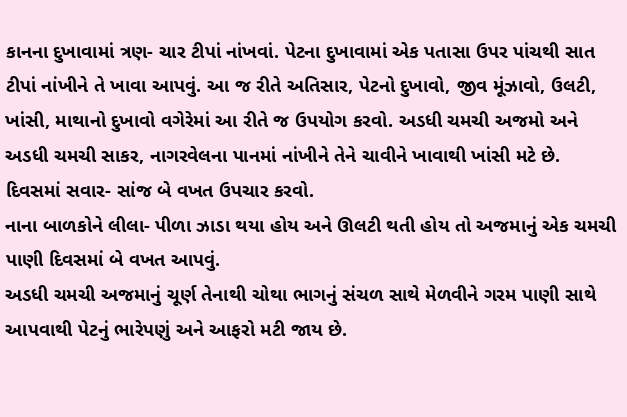કાનના દુખાવામાં ત્રણ- ચાર ટીપાં નાંખવાં. પેટના દુખાવામાં એક પતાસા ઉપર પાંચથી સાત ટીપાં નાંખીને તે ખાવા આપવું. આ જ રીતે અતિસાર, પેટનો દુખાવો, જીવ મૂંઝાવો, ઉલટી, ખાંસી, માથાનો દુખાવો વગેરેમાં આ રીતે જ ઉપયોગ કરવો. અડધી ચમચી અજમો અને અડધી ચમચી સાકર, નાગરવેલના પાનમાં નાંખીને તેને ચાવીને ખાવાથી ખાંસી મટે છે. દિવસમાં સવાર- સાંજ બે વખત ઉપચાર કરવો.
નાના બાળકોને લીલા- પીળા ઝાડા થયા હોય અને ઊલટી થતી હોય તો અજમાનું એક ચમચી પાણી દિવસમાં બે વખત આપવું.
અડધી ચમચી અજમાનું ચૂર્ણ તેનાથી ચોથા ભાગનું સંચળ સાથે મેળવીને ગરમ પાણી સાથે આપવાથી પેટનું ભારેપણું અને આફરો મટી જાય છે.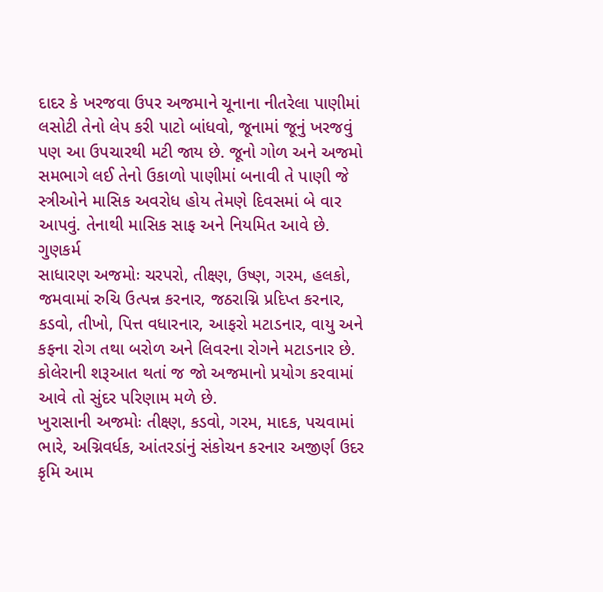દાદર કે ખરજવા ઉપર અજમાને ચૂનાના નીતરેલા પાણીમાં લસોટી તેનો લેપ કરી પાટો બાંધવો, જૂનામાં જૂનું ખરજવું પણ આ ઉપચારથી મટી જાય છે. જૂનો ગોળ અને અજમો સમભાગે લઈ તેનો ઉકાળો પાણીમાં બનાવી તે પાણી જે સ્ત્રીઓને માસિક અવરોધ હોય તેમણે દિવસમાં બે વાર આપવું. તેનાથી માસિક સાફ અને નિયમિત આવે છે.
ગુણકર્મ
સાધારણ અજમોઃ ચરપરો, તીક્ષ્ણ, ઉષ્ણ, ગરમ, હલકો, જમવામાં રુચિ ઉત્પન્ન કરનાર, જઠરાગ્નિ પ્રદિપ્ત કરનાર, કડવો, તીખો, પિત્ત વધારનાર, આફરો મટાડનાર, વાયુ અને કફના રોગ તથા બરોળ અને લિવરના રોગને મટાડનાર છે. કોલેરાની શરૂઆત થતાં જ જો અજમાનો પ્રયોગ કરવામાં આવે તો સુંદર પરિણામ મળે છે.
ખુરાસાની અજમોઃ તીક્ષ્ણ, કડવો, ગરમ, માદક, પચવામાં ભારે, અગ્નિવર્ધક, આંતરડાંનું સંકોચન કરનાર અજીર્ણ ઉદર કૃમિ આમ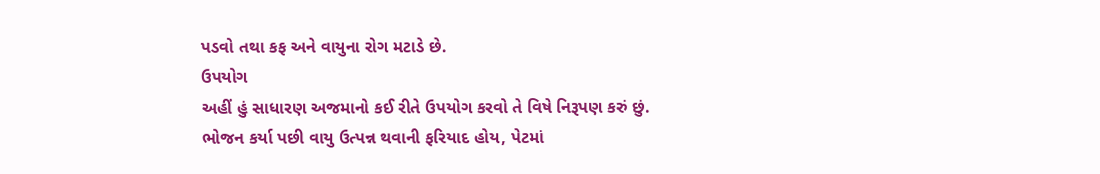પડવો તથા કફ અને વાયુના રોગ મટાડે છે.
ઉપયોગ
અહીં હું સાધારણ અજમાનો કઈ રીતે ઉપયોગ કરવો તે વિષે નિરૂપણ કરું છું.
ભોજન કર્યા પછી વાયુ ઉત્પન્ન થવાની ફરિયાદ હોય, પેટમાં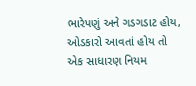ભારેપણું અને ગડગડાટ હોય, ઓડકારો આવતાં હોય તો એક સાધારણ નિયમ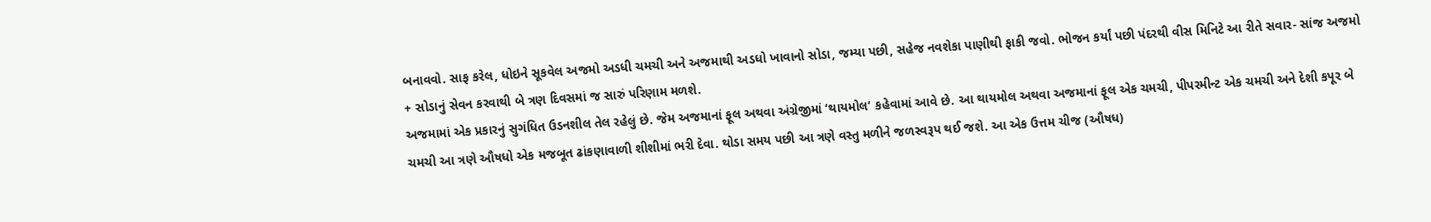બનાવવો. સાફ કરેલ, ધોઇને સૂકવેલ અજમો અડધી ચમચી અને અજમાથી અડધો ખાવાનો સોડા, જમ્યા પછી, સહેજ નવશેકા પાણીથી ફાકી જવો. ભોજન કર્યાં પછી પંદરથી વીસ મિનિટે આ રીતે સવાર- સાંજ અજમો + સોડાનું સેવન કરવાથી બે ત્રણ દિવસમાં જ સારું પરિણામ મળશે.
અજમામાં એક પ્રકારનું સુગંધિત ઉડનશીલ તેલ રહેલું છે. જેમ અજમાનાં ફૂલ અથવા અંગ્રેજીમાં ‘થાયમોલ’ કહેવામાં આવે છે. આ થાયમોલ અથવા અજમાનાં ફૂલ એક ચમચી, પીપરમીન્ટ એક ચમચી અને દેશી કપૂર બે ચમચી આ ત્રણે ઔષધો એક મજબૂત ઢાંકણાવાળી શીશીમાં ભરી દેવા. થોડા સમય પછી આ ત્રણે વસ્તુ મળીને જળસ્વરૂપ થઈ જશે. આ એક ઉત્તમ ચીજ (ઔષધ)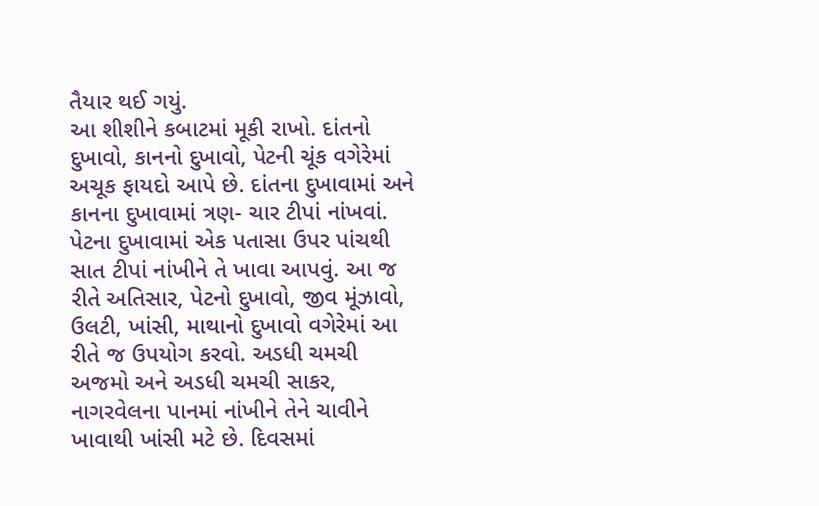તૈયાર થઈ ગયું.
આ શીશીને કબાટમાં મૂકી રાખો. દાંતનો દુખાવો, કાનનો દુખાવો, પેટની ચૂંક વગેરેમાં અચૂક ફાયદો આપે છે. દાંતના દુખાવામાં અને કાનના દુખાવામાં ત્રણ- ચાર ટીપાં નાંખવાં. પેટના દુખાવામાં એક પતાસા ઉપર પાંચથી સાત ટીપાં નાંખીને તે ખાવા આપવું. આ જ રીતે અતિસાર, પેટનો દુખાવો, જીવ મૂંઝાવો, ઉલટી, ખાંસી, માથાનો દુખાવો વગેરેમાં આ રીતે જ ઉપયોગ કરવો. અડધી ચમચી અજમો અને અડધી ચમચી સાકર, નાગરવેલના પાનમાં નાંખીને તેને ચાવીને ખાવાથી ખાંસી મટે છે. દિવસમાં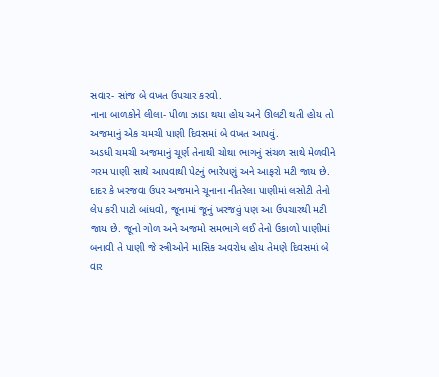સવાર- સાંજ બે વખત ઉપચાર કરવો.
નાના બાળકોને લીલા- પીળા ઝાડા થયા હોય અને ઊલટી થતી હોય તો અજમાનું એક ચમચી પાણી દિવસમાં બે વખત આપવું.
અડધી ચમચી અજમાનું ચૂર્ણ તેનાથી ચોથા ભાગનું સંચળ સાથે મેળવીને ગરમ પાણી સાથે આપવાથી પેટનું ભારેપણું અને આફરો મટી જાય છે. દાદર કે ખરજવા ઉપર અજમાને ચૂનાના નીતરેલા પાણીમાં લસોટી તેનો લેપ કરી પાટો બાંધવો, જૂનામાં જૂનું ખરજવું પણ આ ઉપચારથી મટી જાય છે. જૂનો ગોળ અને અજમો સમભાગે લઈ તેનો ઉકાળો પાણીમાં બનાવી તે પાણી જે સ્ત્રીઓને માસિક અવરોધ હોય તેમણે દિવસમાં બે વાર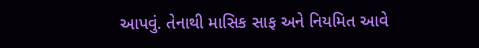આપવું. તેનાથી માસિક સાફ અને નિયમિત આવે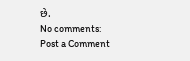છે.
No comments:
Post a Comment